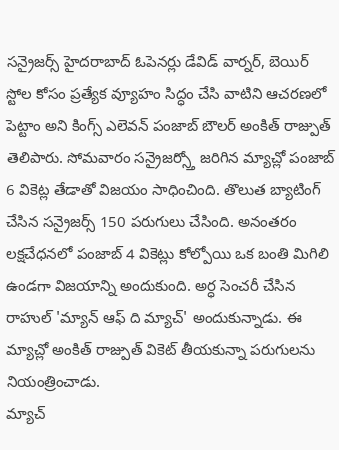సన్రైజర్స్ హైదరాబాద్ ఓపెనర్లు డేవిడ్ వార్నర్, బెయిర్ స్టోల కోసం ప్రత్యేక వ్యూహం సిద్ధం చేసి వాటిని ఆచరణలో పెట్టాం అని కింగ్స్ ఎలెవన్ పంజాబ్ బౌలర్ అంకిత్ రాజ్పుత్ తెలిపారు. సోమవారం సన్రైజర్స్తో జరిగిన మ్యాచ్లో పంజాబ్ 6 వికెట్ల తేడాతో విజయం సాధించింది. తొలుత బ్యాటింగ్ చేసిన సన్రైజర్స్ 150 పరుగులు చేసింది. అనంతరం లక్షచేధనలో పంజాబ్ 4 వికెట్లు కోల్పోయి ఒక బంతి మిగిలి ఉండగా విజయాన్ని అందుకుంది. అర్ధ సెంచరీ చేసిన రాహుల్ 'మ్యాన్ ఆఫ్ ది మ్యాచ్' అందుకున్నాడు. ఈ మ్యాచ్లో అంకిత్ రాజ్పుత్ వికెట్ తీయకున్నా పరుగులను నియంత్రించాడు.
మ్యాచ్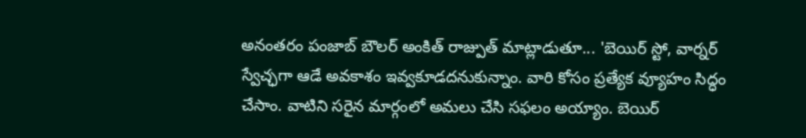అనంతరం పంజాబ్ బౌలర్ అంకిత్ రాజ్పుత్ మాట్లాడుతూ... 'బెయిర్ స్టో, వార్నర్ స్వేచ్ఛగా ఆడే అవకాశం ఇవ్వకూడదనుకున్నాం. వారి కోసం ప్రత్యేక వ్యూహం సిద్ధం చేసాం. వాటిని సరైన మార్గంలో అమలు చేసి సఫలం అయ్యాం. బెయిర్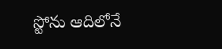స్టోను ఆదిలోనే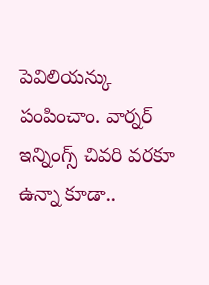పెవిలియన్కు పంపించాం. వార్నర్ ఇన్నింగ్స్ చివరి వరకూ ఉన్నా కూడా..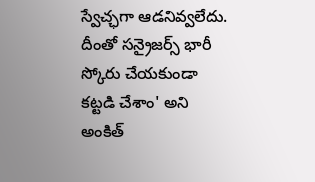స్వేచ్ఛగా ఆడనివ్వలేదు. దీంతో సన్రైజర్స్ భారీ స్కోరు చేయకుండా కట్టడి చేశాం' అని అంకిత్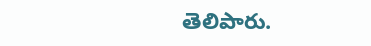తెలిపారు.